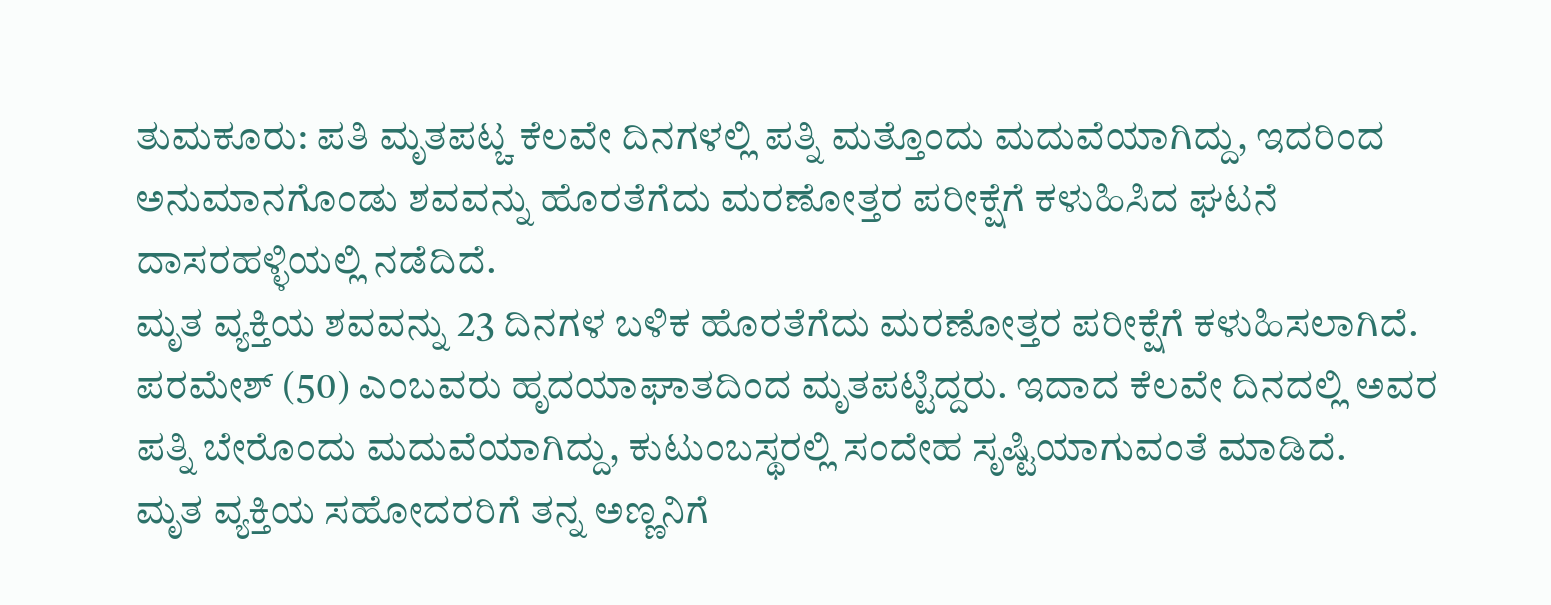ತುಮಕೂರು: ಪತಿ ಮೃತಪಟ್ಚ ಕೆಲವೇ ದಿನಗಳಲ್ಲಿ ಪತ್ನಿ ಮತ್ತೊಂದು ಮದುವೆಯಾಗಿದ್ದು, ಇದರಿಂದ ಅನುಮಾನಗೊಂಡು ಶವವನ್ನು ಹೊರತೆಗೆದು ಮರಣೋತ್ತರ ಪರೀಕ್ಷೆಗೆ ಕಳುಹಿಸಿದ ಘಟನೆ ದಾಸರಹಳ್ಳಿಯಲ್ಲಿ ನಡೆದಿದೆ.
ಮೃತ ವ್ಯಕ್ತಿಯ ಶವವನ್ನು 23 ದಿನಗಳ ಬಳಿಕ ಹೊರತೆಗೆದು ಮರಣೋತ್ತರ ಪರೀಕ್ಷೆಗೆ ಕಳುಹಿಸಲಾಗಿದೆ. ಪರಮೇಶ್ (50) ಎಂಬವರು ಹೃದಯಾಘಾತದಿಂದ ಮೃತಪಟ್ಟಿದ್ದರು. ಇದಾದ ಕೆಲವೇ ದಿನದಲ್ಲಿ ಅವರ ಪತ್ನಿ ಬೇರೊಂದು ಮದುವೆಯಾಗಿದ್ದು, ಕುಟುಂಬಸ್ಥರಲ್ಲಿ ಸಂದೇಹ ಸೃಷ್ಟಿಯಾಗುವಂತೆ ಮಾಡಿದೆ.
ಮೃತ ವ್ಯಕ್ತಿಯ ಸಹೋದರರಿಗೆ ತನ್ನ ಅಣ್ಣನಿಗೆ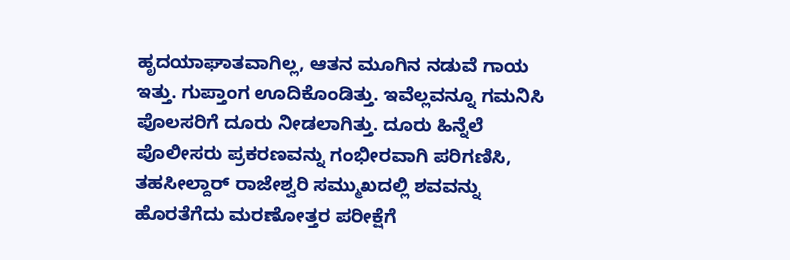ಹೃದಯಾಘಾತವಾಗಿಲ್ಲ, ಆತನ ಮೂಗಿನ ನಡುವೆ ಗಾಯ ಇತ್ತು. ಗುಪ್ತಾಂಗ ಊದಿಕೊಂಡಿತ್ತು. ಇವೆಲ್ಲವನ್ನೂ ಗಮನಿಸಿ ಪೊಲಸರಿಗೆ ದೂರು ನೀಡಲಾಗಿತ್ತು. ದೂರು ಹಿನ್ನೆಲೆ ಪೊಲೀಸರು ಪ್ರಕರಣವನ್ನು ಗಂಭೀರವಾಗಿ ಪರಿಗಣಿಸಿ, ತಹಸೀಲ್ದಾರ್ ರಾಜೇಶ್ವರಿ ಸಮ್ಮುಖದಲ್ಲಿ ಶವವನ್ನು ಹೊರತೆಗೆದು ಮರಣೋತ್ತರ ಪರೀಕ್ಷೆಗೆ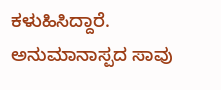ಕಳುಹಿಸಿದ್ದಾರೆ. ಅನುಮಾನಾಸ್ಪದ ಸಾವು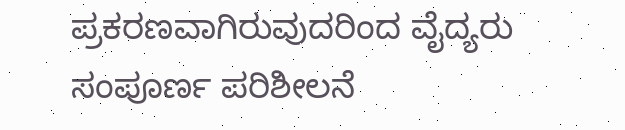ಪ್ರಕರಣವಾಗಿರುವುದರಿಂದ ವೈದ್ಯರು ಸಂಪೂರ್ಣ ಪರಿಶೀಲನೆ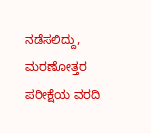ನಡೆಸಲಿದ್ದು, ಮರಣೋತ್ತರ ಪರೀಕ್ಷೆಯ ವರದಿ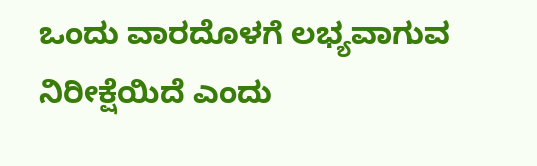ಒಂದು ವಾರದೊಳಗೆ ಲಭ್ಯವಾಗುವ ನಿರೀಕ್ಷೆಯಿದೆ ಎಂದು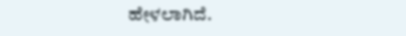ಹೇಳಲಾಗಿದೆ.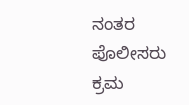ನಂತರ ಪೊಲೀಸರು ಕ್ರಮ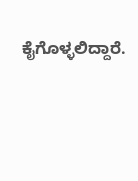ಕೈಗೊಳ್ಳಲಿದ್ದಾರೆ.